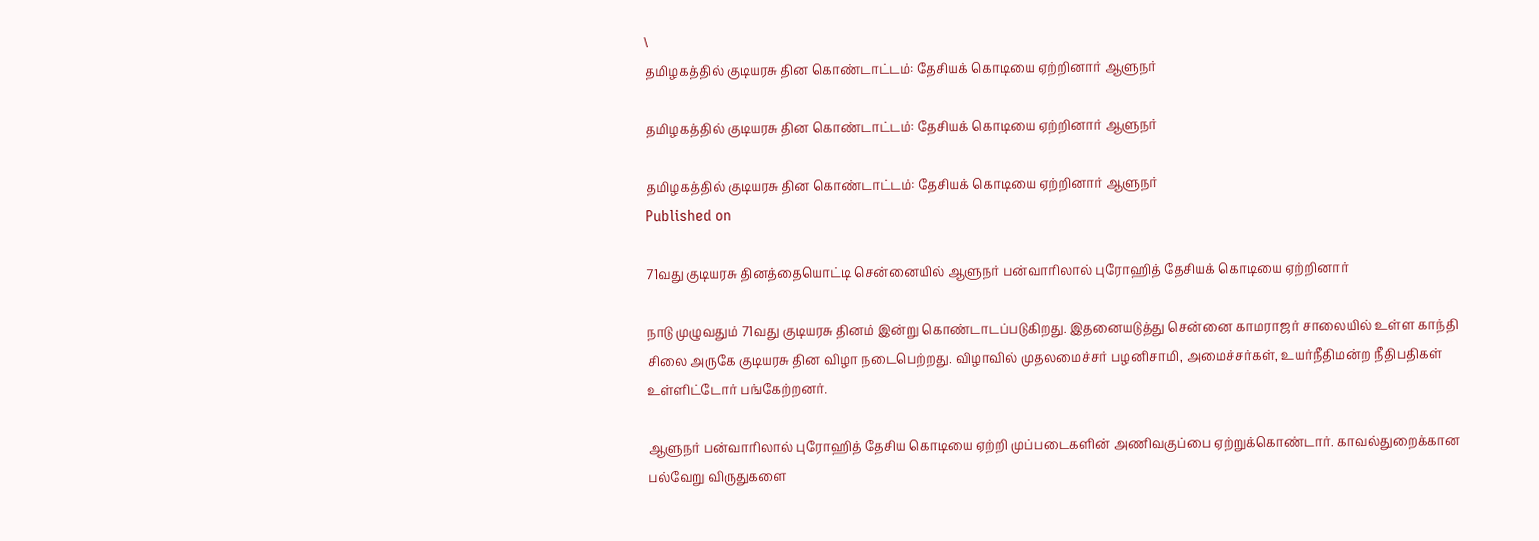\
தமிழகத்தில் குடியரசு தின கொண்டாட்டம்: தேசியக் கொடியை ஏற்றினார் ஆளுநர்

தமிழகத்தில் குடியரசு தின கொண்டாட்டம்: தேசியக் கொடியை ஏற்றினார் ஆளுநர்

தமிழகத்தில் குடியரசு தின கொண்டாட்டம்: தேசியக் கொடியை ஏற்றினார் ஆளுநர்
Published on

71வது குடியரசு தினத்தையொட்டி சென்னையில் ஆளுநர் பன்வாரிலால் புரோஹித் தேசியக் கொடியை ஏற்றினார்

நாடு முழுவதும் 71வது குடியரசு தினம் இன்று கொண்டாடப்படுகிறது. இதனையடுத்து சென்னை காமராஜர் சாலையில் உள்ள காந்தி சிலை அருகே குடியரசு தின விழா நடைபெற்றது. விழாவில் முதலமைச்சர் பழனிசாமி, அமைச்சர்கள், உயர்நீதிமன்ற நீதிபதிகள் உள்ளிட்டோர் பங்கேற்றனர்.

ஆளுநர் பன்வாரிலால் புரோஹித் தேசிய கொடியை ஏற்றி முப்படைகளின் அணிவகுப்பை ஏற்றுக்கொண்டார். காவல்துறைக்கான பல்வேறு விருதுகளை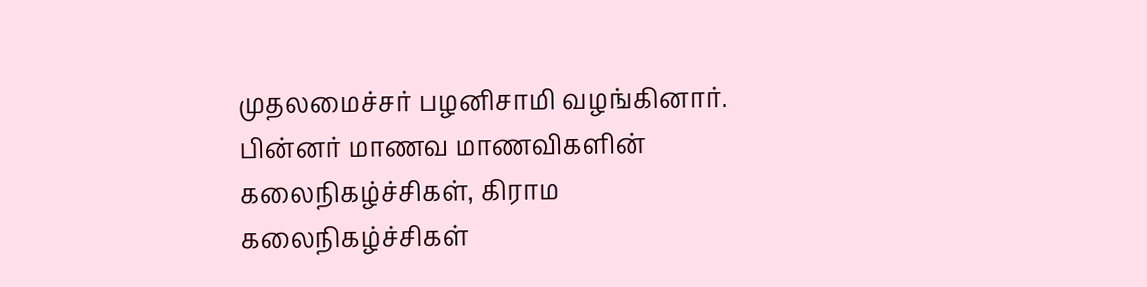முதலமைச்சர் பழனிசாமி வழங்கினார். பின்னர் மாணவ மாணவிகளின் கலைநிகழ்ச்சிகள், கிராம கலைநிகழ்ச்சிகள்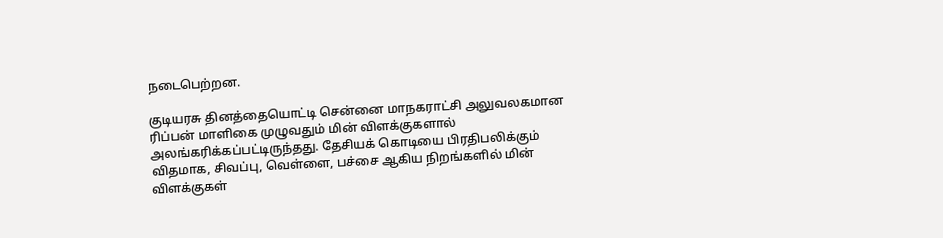நடைபெற்றன.

குடியரசு தினத்தையொட்டி சென்னை மாநகராட்சி அலுவலகமான ரிப்பன் மாளிகை முழுவதும் மின் விளக்குகளால் அலங்கரிக்கப்பட்டிருந்தது. தேசியக் கொடியை பிரதிபலிக்கும் விதமாக, சிவப்பு, வெள்ளை, பச்சை ஆகிய நிறங்களில் மின் விளக்குகள்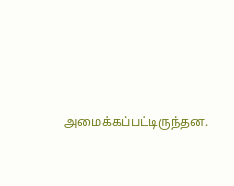அமைக்கப்பட்டிருந்தன.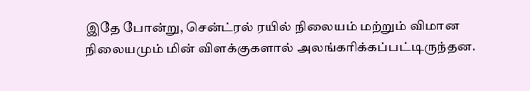இதே போன்று, சென்ட்ரல் ரயில் நிலையம் மற்றும் விமான நிலையமும் மின் விளக்குகளால் அலங்கரிக்கப்பட்டிருந்தன.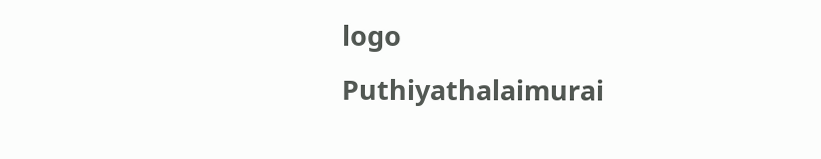logo
Puthiyathalaimurai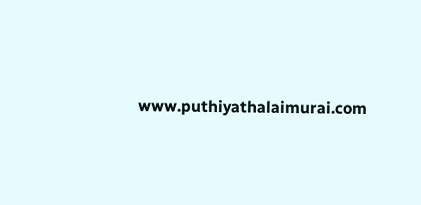www.puthiyathalaimurai.com